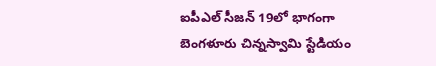ఐపీఎల్ సీజన్ 19లో భాగంగా బెంగళూరు చిన్నస్వామి స్టేడియం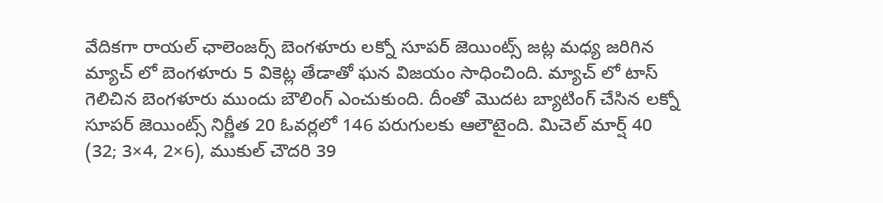వేదికగా రాయల్ ఛాలెంజర్స్ బెంగళూరు లక్నో సూపర్ జెయింట్స్ జట్ల మధ్య జరిగిన మ్యాచ్ లో బెంగళూరు 5 వికెట్ల తేడాతో ఘన విజయం సాధించింది. మ్యాచ్ లో టాస్ గెలిచిన బెంగళూరు ముందు బౌలింగ్ ఎంచుకుంది. దీంతో మొదట బ్యాటింగ్ చేసిన లక్నో సూపర్ జెయింట్స్ నిర్ణీత 20 ఓవర్లలో 146 పరుగులకు ఆలౌటైంది. మిచెల్ మార్ష్ 40 (32; 3×4, 2×6), ముకుల్ చౌదరి 39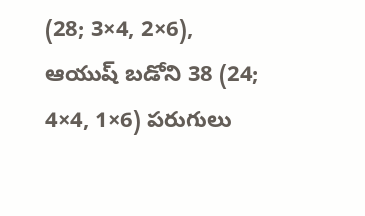(28; 3×4, 2×6), ఆయుష్ బడోని 38 (24; 4×4, 1×6) పరుగులు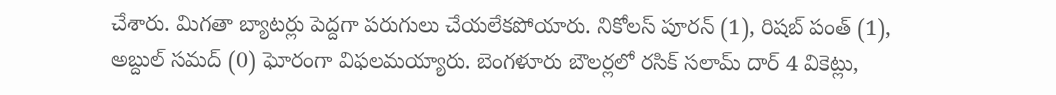చేశారు. మిగతా బ్యాటర్లు పెద్దగా పరుగులు చేయలేకపోయారు. నికోలస్ పూరన్ (1), రిషబ్ పంత్ (1), అబ్దుల్ సమద్ (0) ఘోరంగా విఫలమయ్యారు. బెంగళూరు బౌలర్లలో రసిక్ సలామ్ దార్ 4 వికెట్లు,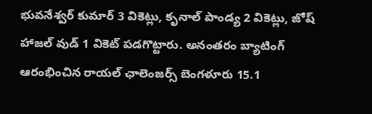భువనేశ్వర్ కుమార్ 3 వికెట్లు, కృనాల్ పాండ్య 2 వికెట్లు, జోష్ హాజల్ వుడ్ 1 వికెట్ పడగొట్టారు. అనంతరం బ్యాటింగ్ ఆరంభించిన రాయల్ ఛాలెంజర్స్ బెంగళూరు 15.1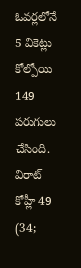ఓవర్లలోనే 5 వికెట్లు కోల్పోయి 149 పరుగులు చేసింది. విరాట్ కోహ్లీ 49 (34;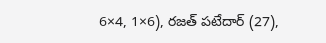6×4, 1×6), రజత్ పటేదార్ (27),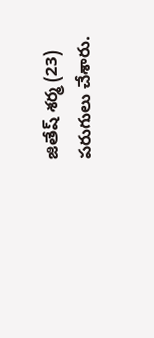జితేష్ శర్మ (23) పరుగులు చేశారు.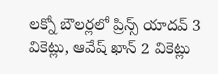లక్నో బౌలర్లలో ప్రిన్స్ యాదవ్ 3 వికెట్లు, ఆవేష్ ఖాన్ 2 వికెట్లు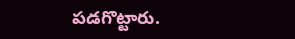పడగొట్టారు.